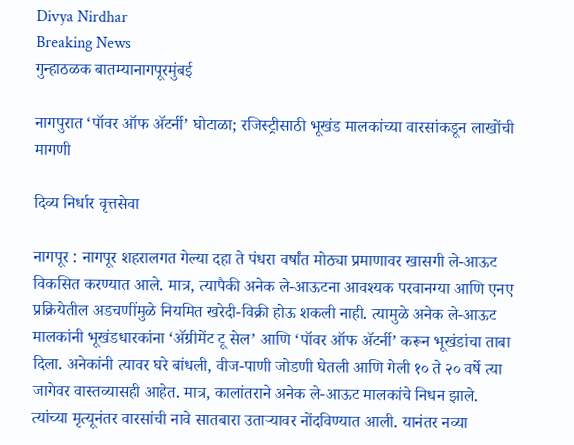Divya Nirdhar
Breaking News
गुन्हाठळक बातम्यानागपूरमुंबई

नागपुरात ‘पॉवर ऑफ ॲटर्नी’ घोटाळा; रजिस्ट्रीसाठी भूखंड मालकांच्या वारसांकडून लाखोंची मागणी

दिव्य निर्धार वृत्तसेवा

नागपूर : नागपूर शहरालगत गेल्या दहा ते पंधरा वर्षांत मोठ्या प्रमाणावर खासगी ले-आऊट विकसित करण्यात आले. मात्र, त्यापैकी अनेक ले-आऊटना आवश्यक परवानग्या आणि एनए प्रक्रियेतील अडचणींमुळे नियमित खरेदी-विक्री होऊ शकली नाही. त्यामुळे अनेक ले-आऊट मालकांनी भूखंडधारकांना ‘ॲग्रीमेंट टू सेल’ आणि ‘पॉवर ऑफ ॲटर्नी’ करून भूखंडांचा ताबा दिला. अनेकांनी त्यावर घरे बांधली, वीज-पाणी जोडणी घेतली आणि गेली १० ते २० वर्षे त्या जागेवर वास्तव्यासही आहेत. मात्र, कालांतराने अनेक ले-आऊट मालकांचे निधन झाले. त्यांच्या मृत्यूनंतर वारसांची नावे सातबारा उताऱ्यावर नोंदविण्यात आली. यानंतर नव्या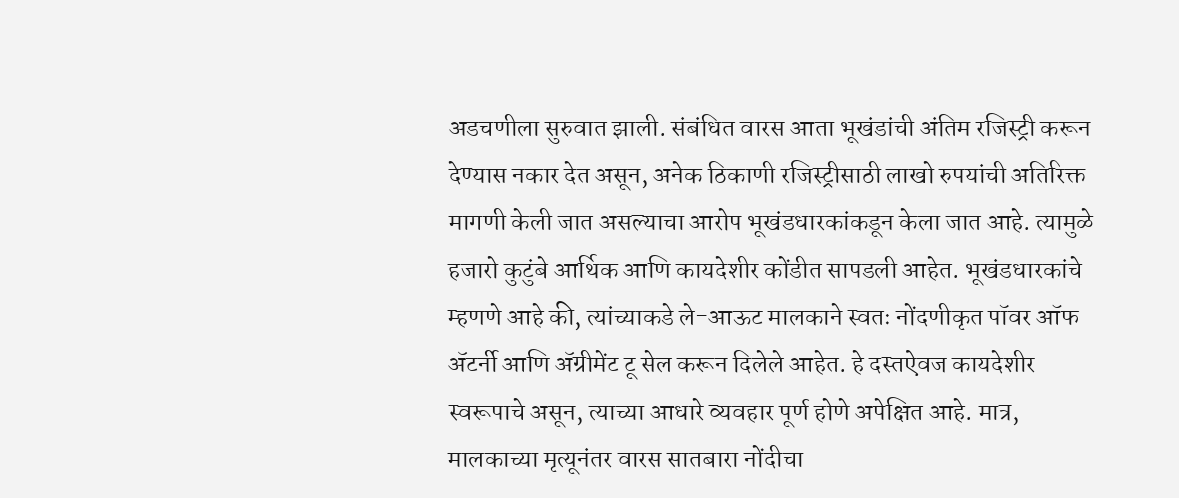अडचणीला सुरुवात झाली. संबंधित वारस आता भूखंडांची अंतिम रजिस्ट्री करून देण्यास नकार देत असून, अनेक ठिकाणी रजिस्ट्रीसाठी लाखो रुपयांची अतिरिक्त मागणी केली जात असल्याचा आरोप भूखंडधारकांकडून केला जात आहे. त्यामुळे हजारो कुटुंबे आर्थिक आणि कायदेशीर कोंडीत सापडली आहेत. भूखंडधारकांचे म्हणणे आहे की, त्यांच्याकडे ले-आऊट मालकाने स्वतः नोंदणीकृत पॉवर ऑफ ॲटर्नी आणि ॲग्रीमेंट टू सेल करून दिलेले आहेत. हे दस्तऐवज कायदेशीर स्वरूपाचे असून, त्याच्या आधारे व्यवहार पूर्ण होणे अपेक्षित आहे. मात्र, मालकाच्या मृत्यूनंतर वारस सातबारा नोंदीचा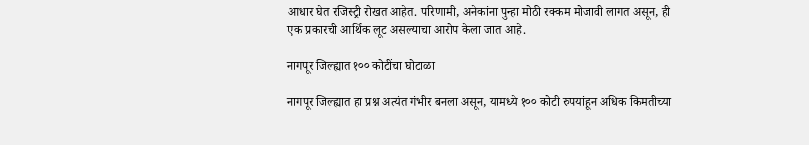आधार घेत रजिस्ट्री रोखत आहेत. परिणामी, अनेकांना पुन्हा मोठी रक्कम मोजावी लागत असून, ही एक प्रकारची आर्थिक लूट असल्याचा आरोप केला जात आहे.

नागपूर जिल्ह्यात १०० कोटींचा घोटाळा

नागपूर जिल्ह्यात हा प्रश्न अत्यंत गंभीर बनला असून, यामध्ये १०० कोटी रुपयांहून अधिक किमतीच्या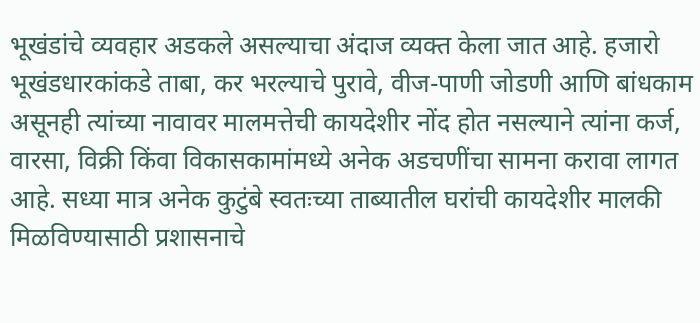भूखंडांचे व्यवहार अडकले असल्याचा अंदाज व्यक्त केला जात आहे. हजारो भूखंडधारकांकडे ताबा, कर भरल्याचे पुरावे, वीज-पाणी जोडणी आणि बांधकाम असूनही त्यांच्या नावावर मालमत्तेची कायदेशीर नोंद होत नसल्याने त्यांना कर्ज, वारसा, विक्री किंवा विकासकामांमध्ये अनेक अडचणींचा सामना करावा लागत आहे. सध्या मात्र अनेक कुटुंबे स्वतःच्या ताब्यातील घरांची कायदेशीर मालकी मिळविण्यासाठी प्रशासनाचे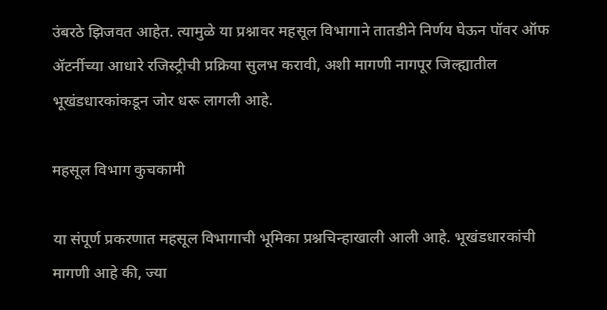उंबरठे झिजवत आहेत. त्यामुळे या प्रश्नावर महसूल विभागाने तातडीने निर्णय घेऊन पॉवर ऑफ ॲटर्नीच्या आधारे रजिस्ट्रीची प्रक्रिया सुलभ करावी, अशी मागणी नागपूर जिल्ह्यातील भूखंडधारकांकडून जोर धरू लागली आहे.

महसूल विभाग कुचकामी

या संपूर्ण प्रकरणात महसूल विभागाची भूमिका प्रश्नचिन्हाखाली आली आहे. भूखंडधारकांची मागणी आहे की, ज्या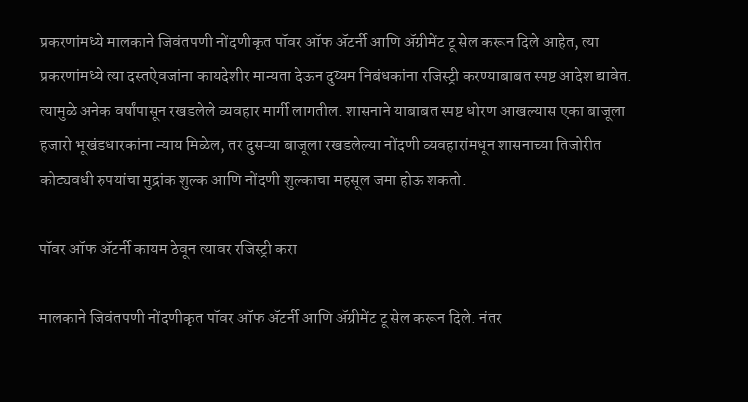प्रकरणांमध्ये मालकाने जिवंतपणी नोंदणीकृत पॉवर ऑफ ॲटर्नी आणि ॲग्रीमेंट टू सेल करून दिले आहेत, त्या प्रकरणांमध्ये त्या दस्तऐवजांना कायदेशीर मान्यता देऊन दुय्यम निबंधकांना रजिस्ट्री करण्याबाबत स्पष्ट आदेश द्यावेत. त्यामुळे अनेक वर्षांपासून रखडलेले व्यवहार मार्गी लागतील. शासनाने याबाबत स्पष्ट धोरण आखल्यास एका बाजूला हजारो भूखंडधारकांना न्याय मिळेल, तर दुसऱ्या बाजूला रखडलेल्या नोंदणी व्यवहारांमधून शासनाच्या तिजोरीत कोट्यवधी रुपयांचा मुद्रांक शुल्क आणि नोंदणी शुल्काचा महसूल जमा होऊ शकतो.

पॉवर ऑफ ॲटर्नी कायम ठेवून त्यावर रजिस्ट्री करा

मालकाने जिवंतपणी नोंदणीकृत पॉवर ऑफ ॲटर्नी आणि ॲग्रीमेंट टू सेल करून दिले. नंतर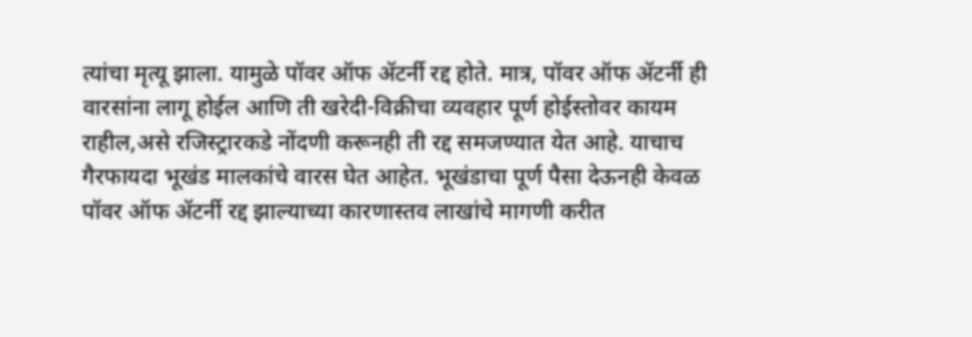त्यांचा मृत्यू झाला. यामुळे पॉवर ऑफ ॲटर्नी रद्द होते. मात्र, पॉवर ऑफ ॲटर्नी ही वारसांना लागू होईल आणि ती खरेदी-विक्रीचा व्यवहार पूर्ण होईस्तोवर कायम राहील,असे रजिस्ट्रारकडे नोंदणी करूनही ती रद्द समजण्यात येत आहे. याचाच गैरफायदा भूखंड मालकांचे वारस घेत आहेत. भूखंडाचा पूर्ण पैसा देऊनही केवळ पॉवर ऑफ ॲटर्नी रद्द झाल्याच्या कारणास्तव लाखांचे मागणी करीत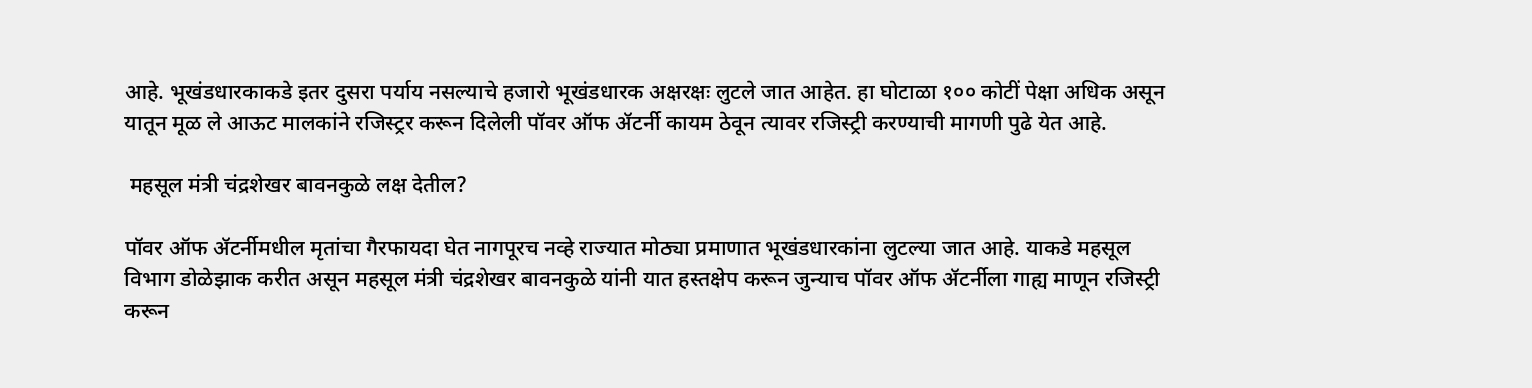आहे. भूखंडधारकाकडे इतर दुसरा पर्याय नसल्याचे हजारो भूखंडधारक अक्षरक्षः लुटले जात आहेत. हा घोटाळा १०० कोटीं पेक्षा अधिक असून यातून मूळ ले आऊट मालकांने रजिस्ट्रर करून दिलेली पॉवर ऑफ ॲटर्नी कायम ठेवून त्यावर रजिस्ट्री करण्याची मागणी पुढे येत आहे.

 महसूल मंत्री चंद्रशेखर बावनकुळे लक्ष देतील?

पॉवर ऑफ ॲटर्नीमधील मृतांचा गैरफायदा घेत नागपूरच नव्हे राज्यात मोठ्या प्रमाणात भूखंडधारकांना लुटल्या जात आहे. याकडे महसूल विभाग डोळेझाक करीत असून महसूल मंत्री चंद्रशेखर बावनकुळे यांनी यात हस्तक्षेप करून जुन्याच पॉवर ऑफ ॲटर्नीला गाह्य माणून रजिस्ट्री करून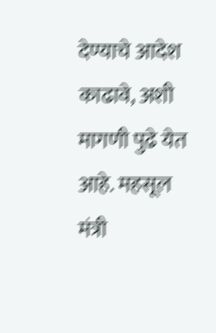देण्याचे आदेश काढावे, अशी मागणी पुढे येत आहे. महसूल मंत्री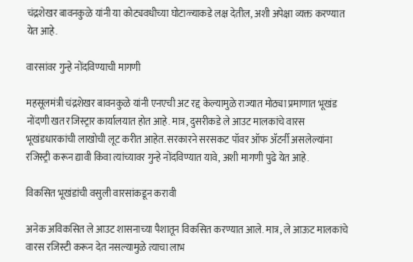चंद्रशेखर बावनकुळे यांनी या कोट्यवधीच्या घोटाळ्याकडे लक्ष देतील, अशी अपेक्षा व्यक्त करण्यात येत आहे.

वारसांवर गुन्हे नोंदविण्याची मागणी

महसूलमंत्री चंद्रशेखर बावनकुळे यांनी एनएची अट रद्द केल्यामुळे राज्यात मोठ्या प्रमाणात भूखंड नोंदणी खत रजिस्ट्रार कार्यालयात होत आहे. मात्र, दुसरीकडे ले आउट मालकांचे वारस भूखंडधारकांची लाखोची लूट करीत आहेत. सरकारने सरसकट पॉवर ऑफ ॲटर्नी असलेल्यांना रजिस्ट्री करून द्यावी किंवा त्यांच्यावर गुन्हे नोंदविण्यात यावे, अशी मागणी पुढे येत आहे.

विकसित भूखंडांची वसुली वारसांकडून करावी

अनेक अविकसित ले आउट शासनाच्या पैशातून विकसित करण्यात आले. मात्र, ले आऊट मालकांचे वारस रजिस्टी करून देत नसल्‍यामुळे त्याचा लाभ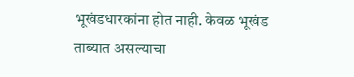भूखंडधारकांना होत नाही. केवळ भूखंड ताब्यात असल्याचा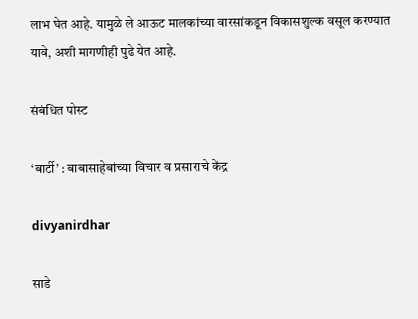लाभ घेत आहे. यामुळे ले आऊट मालकांच्या वारसांकडून विकासशुल्क वसूल करण्यात यावे, अशी मागणीही पुढे येत आहे.

संबंधित पोस्ट

‘बार्टी’ : बाबासाहेबांच्या विचार व प्रसाराचे केंद्र

divyanirdhar

साडे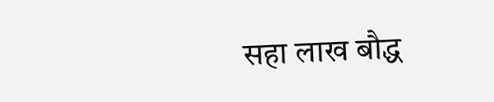सहा लाख बौद्ध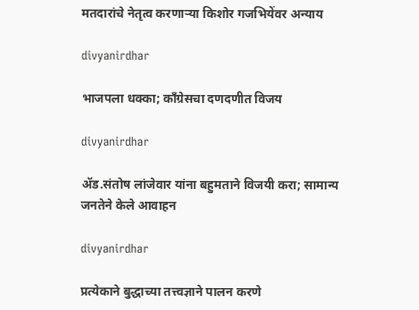मतदारांचे नेतृत्व करणाऱ्या किशोर गजभियेंवर अन्याय

divyanirdhar

भाजपला धक्का; कॉंग्रेसचा दणदणीत विजय

divyanirdhar

ॲड.संतोष लांजेवार यांना बहुमताने विजयी करा; सामान्य जनतेने केले आवाहन

divyanirdhar

प्रत्येकाने बुद्धाच्या तत्त्वज्ञाने पालन करणे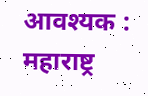आवश्यक : महाराष्ट्र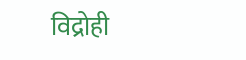विद्रोही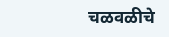चळवळीचे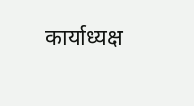कार्याध्यक्ष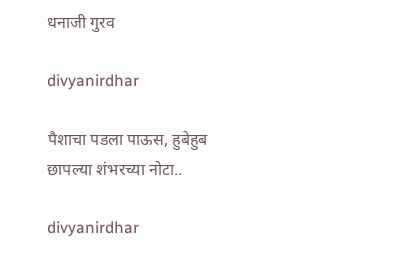धनाजी गुरव

divyanirdhar

पैशाचा पडला पाऊस, हुबेहुब छापल्या शंभरच्या नोटा..

divyanirdhar